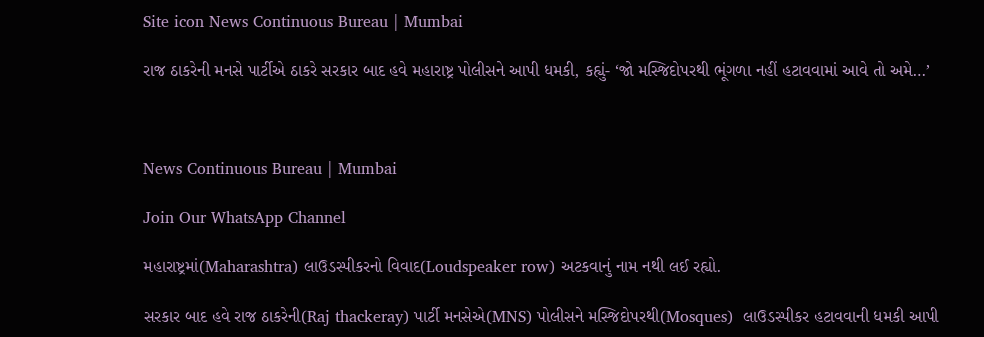Site icon News Continuous Bureau | Mumbai

રાજ ઠાકરેની મનસે પાર્ટીએ ઠાકરે સરકાર બાદ હવે મહારાષ્ટ્ર પોલીસને આપી ધમકી, કહ્યું- ‘જો મસ્જિદોપરથી ભૂંગળા નહીં હટાવવામાં આવે તો અમે…’



News Continuous Bureau | Mumbai

Join Our WhatsApp Channel

મહારાષ્ટ્રમાં(Maharashtra) લાઉડસ્પીકરનો વિવાદ(Loudspeaker row) અટકવાનું નામ નથી લઈ રહ્યો.

સરકાર બાદ હવે રાજ ઠાકરેની(Raj thackeray) પાર્ટી મનસેએ(MNS) પોલીસને મસ્જિદોપરથી(Mosques)  લાઉડસ્પીકર હટાવવાની ધમકી આપી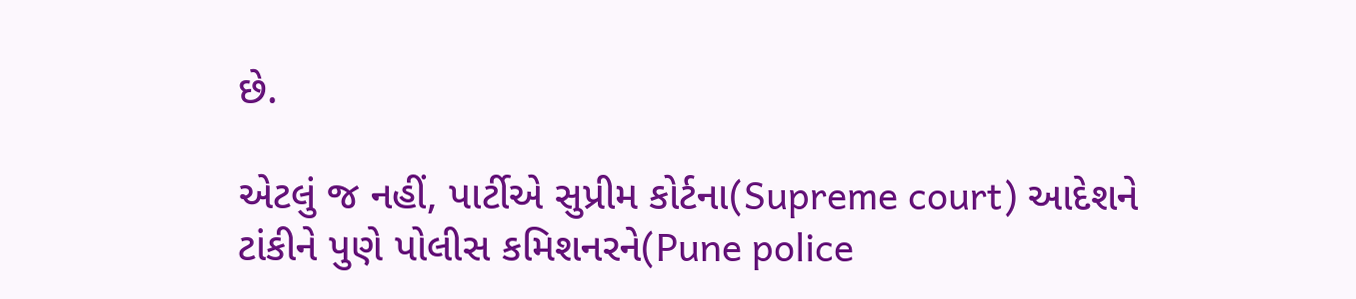છે.

એટલું જ નહીં, પાર્ટીએ સુપ્રીમ કોર્ટના(Supreme court) આદેશને ટાંકીને પુણે પોલીસ કમિશનરને(Pune police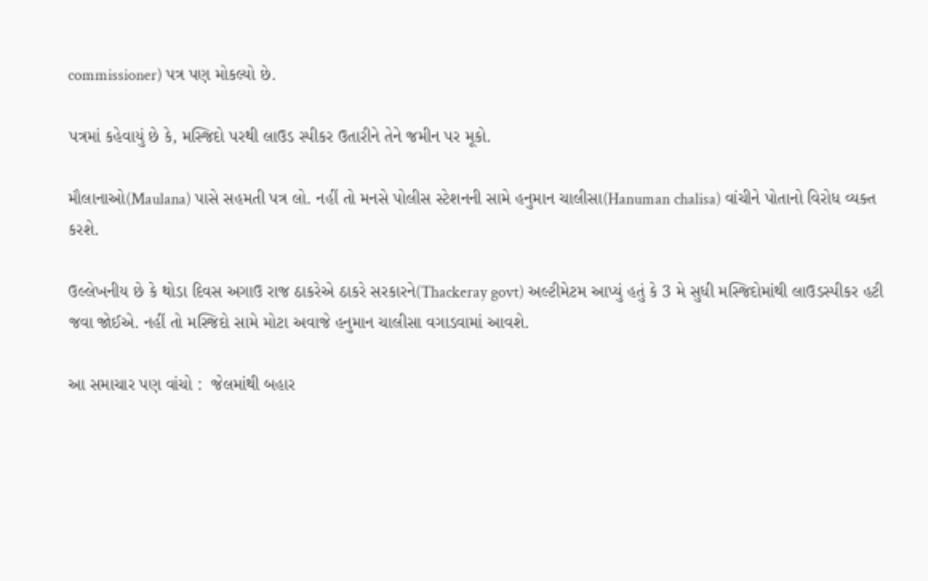commissioner) પત્ર પણ મોકલ્યો છે.

પત્રમાં કહેવાયું છે કે, મસ્જિદો પરથી લાઉડ સ્પીકર ઉતારીને તેને જમીન પર મૂકો.

મૌલાનાઓ(Maulana) પાસે સહમતી પત્ર લો. નહીં તો મનસે પોલીસ સ્ટેશનની સામે હનુમાન ચાલીસા(Hanuman chalisa) વાંચીને પોતાનો વિરોધ વ્યક્ત કરશે.

ઉલ્લેખનીય છે કે થોડા દિવસ અગાઉ રાજ ઠાકરેએ ઠાકરે સરકારને(Thackeray govt) અલ્ટીમેટમ આપ્યું હતું કે 3 મે સુધી મસ્જિદોમાંથી લાઉડસ્પીકર હટી જવા જોઈએ. નહીં તો મસ્જિદો સામે મોટા અવાજે હનુમાન ચાલીસા વગાડવામાં આવશે.

આ સમાચાર પણ વાંચો :  જેલમાંથી બહાર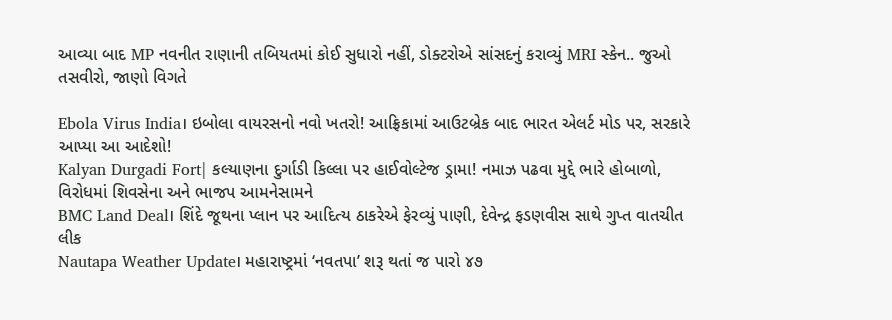આવ્યા બાદ MP નવનીત રાણાની તબિયતમાં કોઈ સુધારો નહીં, ડોક્ટરોએ સાંસદનું કરાવ્યું MRI સ્કેન.. જુઓ તસવીરો, જાણો વિગતે

Ebola Virus India। ઇબોલા વાયરસનો નવો ખતરો! આફ્રિકામાં આઉટબ્રેક બાદ ભારત એલર્ટ મોડ પર, સરકારે આપ્યા આ આદેશો!
Kalyan Durgadi Fort| કલ્યાણના દુર્ગાડી કિલ્લા પર હાઈવોલ્ટેજ ડ્રામા! નમાઝ પઢવા મુદ્દે ભારે હોબાળો, વિરોધમાં શિવસેના અને ભાજપ આમનેસામને
BMC Land Deal। શિંદે જૂથના પ્લાન પર આદિત્ય ઠાકરેએ ફેરવ્યું પાણી, દેવેન્દ્ર ફડણવીસ સાથે ગુપ્ત વાતચીત લીક
Nautapa Weather Update। મહારાષ્ટ્રમાં ‘નવતપા’ શરૂ થતાં જ પારો ૪૭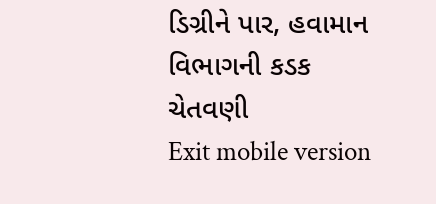ડિગ્રીને પાર, હવામાન વિભાગની કડક ચેતવણી
Exit mobile version